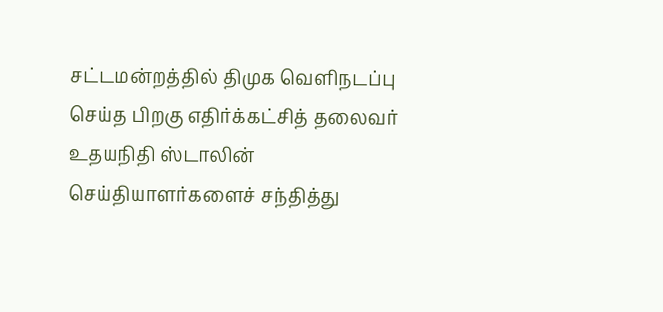சட்டமன்றத்தில் திமுக வெளிநடப்பு செய்த பிறகு எதிர்க்கட்சித் தலைவர் உதயநிதி ஸ்டாலின் செய்தியாளர்களைச் சந்தித்து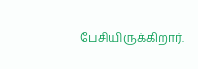பேசியிருக்கிறார்.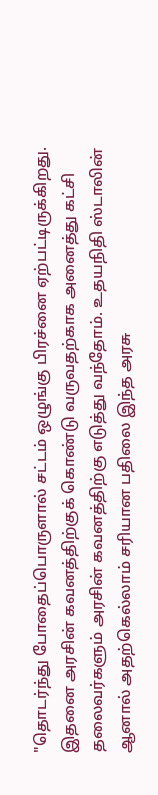"தொடர்ந்து போதைப்பொருளால் சட்டம் ஒழுங்கு பிரச்னை ஏற்பட்டிருக்கிறது. இதனை அரசின் கவனத்திற்குக் கொண்டு வருவதற்காக அனைத்து கட்சி தலைவர்களும் அரசின் கவனத்திற்கு எடுத்து வந்தோம். உதயநிதி ஸ்டாலின் ஆனால் அதற்கெல்லாம் சரியான பதிலை இந்த அரசு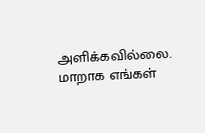அளிக்கவில்லை. மாறாக எங்கள்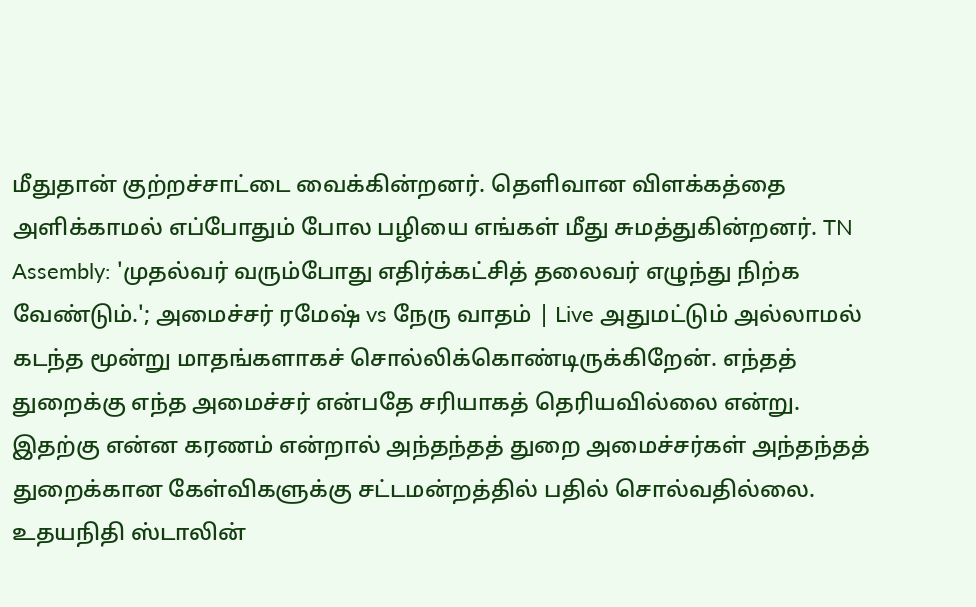மீதுதான் குற்றச்சாட்டை வைக்கின்றனர். தெளிவான விளக்கத்தை அளிக்காமல் எப்போதும் போல பழியை எங்கள் மீது சுமத்துகின்றனர். TN Assembly: 'முதல்வர் வரும்போது எதிர்க்கட்சித் தலைவர் எழுந்து நிற்க வேண்டும்.'; அமைச்சர் ரமேஷ் vs நேரு வாதம் | Live அதுமட்டும் அல்லாமல் கடந்த மூன்று மாதங்களாகச் சொல்லிக்கொண்டிருக்கிறேன். எந்தத் துறைக்கு எந்த அமைச்சர் என்பதே சரியாகத் தெரியவில்லை என்று. இதற்கு என்ன கரணம் என்றால் அந்தந்தத் துறை அமைச்சர்கள் அந்தந்தத் துறைக்கான கேள்விகளுக்கு சட்டமன்றத்தில் பதில் சொல்வதில்லை. உதயநிதி ஸ்டாலின்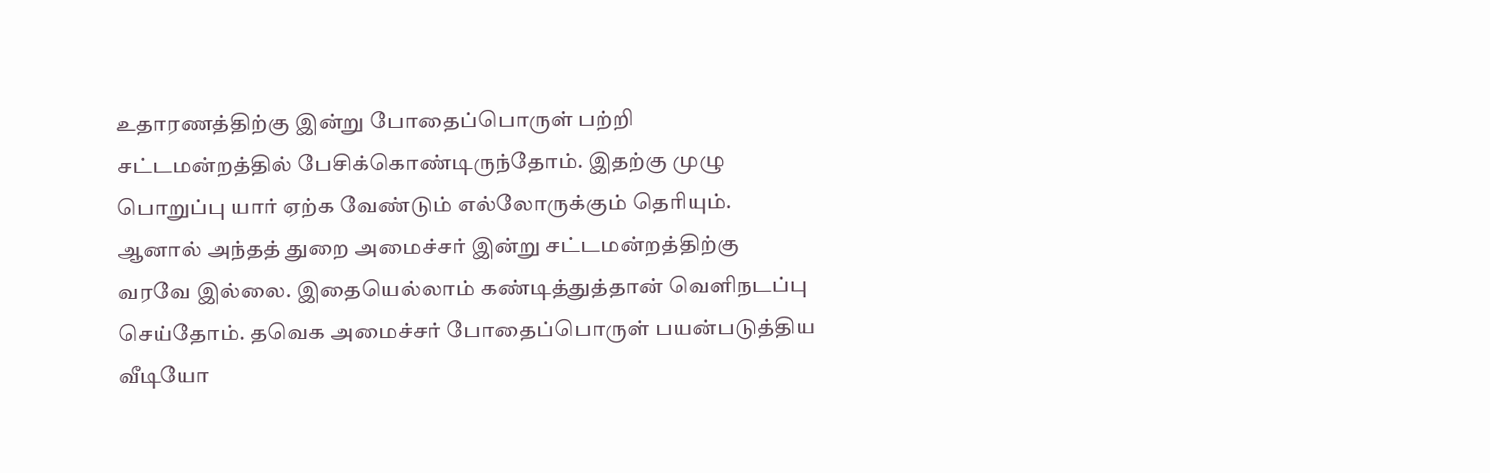உதாரணத்திற்கு இன்று போதைப்பொருள் பற்றி சட்டமன்றத்தில் பேசிக்கொண்டிருந்தோம். இதற்கு முழு பொறுப்பு யார் ஏற்க வேண்டும் எல்லோருக்கும் தெரியும். ஆனால் அந்தத் துறை அமைச்சர் இன்று சட்டமன்றத்திற்கு வரவே இல்லை. இதையெல்லாம் கண்டித்துத்தான் வெளிநடப்பு செய்தோம். தவெக அமைச்சர் போதைப்பொருள் பயன்படுத்திய வீடியோ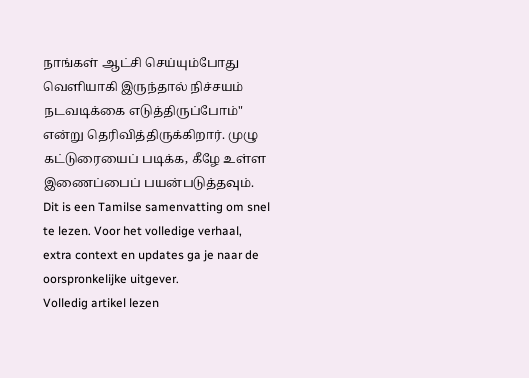நாங்கள் ஆட்சி செய்யும்போது வெளியாகி இருந்தால் நிச்சயம் நடவடிக்கை எடுத்திருப்போம்" என்று தெரிவித்திருக்கிறார். முழு கட்டுரையைப் படிக்க, கீழே உள்ள இணைப்பைப் பயன்படுத்தவும்.
Dit is een Tamilse samenvatting om snel te lezen. Voor het volledige verhaal, extra context en updates ga je naar de oorspronkelijke uitgever.
Volledig artikel lezen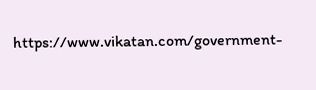https://www.vikatan.com/government-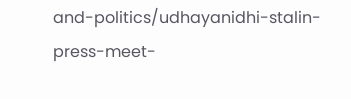and-politics/udhayanidhi-stalin-press-meet-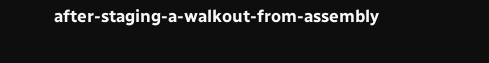after-staging-a-walkout-from-assembly